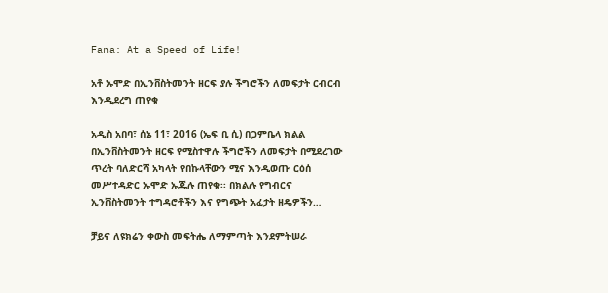Fana: At a Speed of Life!

አቶ ኡሞድ በኢንቨስትመንት ዘርፍ ያሉ ችግሮችን ለመፍታት ርብርብ እንዲደረግ ጠየቁ

አዲስ አበባ፣ ሰኔ 11፣ 2016 (ኤፍ ቢ ሲ) በጋምቤላ ክልል በኢንቨስትመንት ዘርፍ የሚስተዋሉ ችግሮችን ለመፍታት በሚደረገው ጥረት ባለድርሻ አካላት የበኩላቸውን ሚና እንዲወጡ ርዕሰ መሥተዳድር ኡሞድ ኡጁሉ ጠየቁ፡፡ በክልሉ የግብርና ኢንቨስትመንት ተግዳሮቶችን እና የግጭት አፈታት ዘዴዎችን…

ቻይና ለዩክሬን ቀውስ መፍትሔ ለማምጣት እንደምትሠራ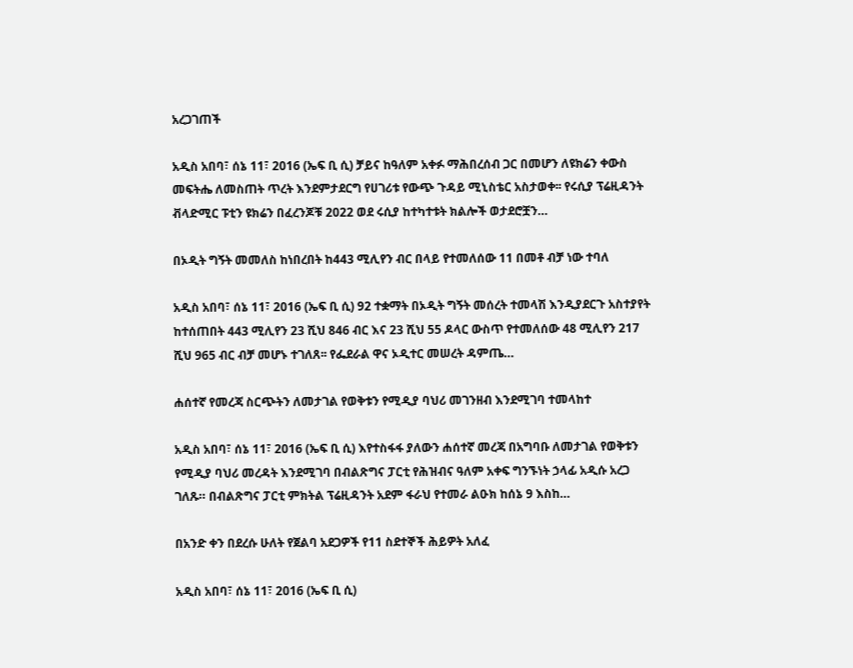አረጋገጠች

አዲስ አበባ፣ ሰኔ 11፣ 2016 (ኤፍ ቢ ሲ) ቻይና ከዓለም አቀፉ ማሕበረሰብ ጋር በመሆን ለዩክሬን ቀውስ መፍትሔ ለመስጠት ጥረት እንደምታደርግ የሀገሪቱ የውጭ ጉዳይ ሚኒስቴር አስታወቀ፡፡ የሩሲያ ፕሬዚዳንት ቭላድሚር ፑቲን ዩክሬን በፈረንጆቹ 2022 ወደ ሩሲያ ከተካተቱት ክልሎች ወታደሮቿን…

በኦዲት ግኝት መመለስ ከነበረበት ከ443 ሚሊየን ብር በላይ የተመለሰው 11 በመቶ ብቻ ነው ተባለ

አዲስ አበባ፣ ሰኔ 11፣ 2016 (ኤፍ ቢ ሲ) 92 ተቋማት በኦዲት ግኝት መሰረት ተመላሽ እንዲያደርጉ አስተያየት ከተሰጠበት 443 ሚሊየን 23 ሺህ 846 ብር እና 23 ሺህ 55 ዶላር ውስጥ የተመለሰው 48 ሚሊየን 217 ሺህ 965 ብር ብቻ መሆኑ ተገለጸ፡፡ የፌደራል ዋና ኦዲተር መሠረት ዳምጤ…

ሐሰተኛ የመረጃ ስርጭትን ለመታገል የወቅቱን የሚዲያ ባህሪ መገንዘብ እንደሚገባ ተመላከተ

አዲስ አበባ፣ ሰኔ 11፣ 2016 (ኤፍ ቢ ሲ) እየተስፋፋ ያለውን ሐሰተኛ መረጃ በአግባቡ ለመታገል የወቅቱን የሚዲያ ባህሪ መረዳት እንደሚገባ በብልጽግና ፓርቲ የሕዝብና ዓለም አቀፍ ግንኙነት ኃላፊ አዲሱ አረጋ ገለጹ። በብልጽግና ፓርቲ ምክትል ፕሬዚዳንት አደም ፋራህ የተመራ ልዑክ ከሰኔ 9 እስከ…

በአንድ ቀን በደረሱ ሁለት የጀልባ አደጋዎች የ11 ስደተኞች ሕይዎት አለፈ

አዲስ አበባ፣ ሰኔ 11፣ 2016 (ኤፍ ቢ ሲ)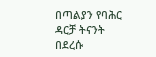በጣልያን የባሕር ዳርቻ ትናንት በደረሱ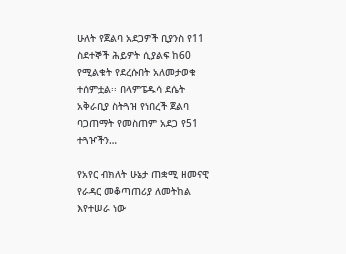ሁለት የጀልባ አደጋዎች ቢያንስ የ11 ስደተኞች ሕይዎት ሲያልፍ ከ60 የሚልቁት የደረሱበት አለመታወቁ ተሰምቷል፡፡ በላምፔዱሳ ደሴት አቅራቢያ ስትጓዝ የነበረች ጀልባ ባጋጠማት የመስጠም አደጋ የ51 ተጓዦችን…

የአየር ብክለት ሁኔታ ጠቋሚ ዘመናዊ የራዳር መቆጣጠሪያ ለመትከል እየተሠራ ነው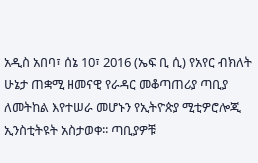አዲስ አበባ፣ ሰኔ 10፣ 2016 (ኤፍ ቢ ሲ) የአየር ብክለት ሁኔታ ጠቋሚ ዘመናዊ የራዳር መቆጣጠሪያ ጣቢያ ለመትከል እየተሠራ መሆኑን የኢትዮጵያ ሚቲዎሮሎጂ ኢንስቲትዩት አስታወቀ፡፡ ጣቢያዎቹ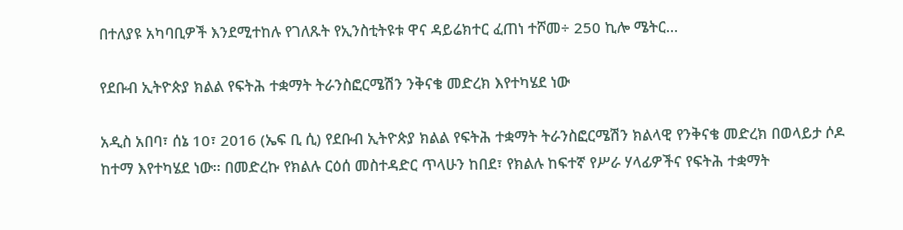በተለያዩ አካባቢዎች እንደሚተከሉ የገለጹት የኢንስቲትዩቱ ዋና ዳይሬክተር ፈጠነ ተሾመ÷ 250 ኪሎ ሜትር…

የደቡብ ኢትዮጵያ ክልል የፍትሕ ተቋማት ትራንስፎርሜሽን ንቅናቄ መድረክ እየተካሄደ ነው

አዲስ አበባ፣ ሰኔ 10፣ 2016 (ኤፍ ቢ ሲ) የደቡብ ኢትዮጵያ ክልል የፍትሕ ተቋማት ትራንስፎርሜሽን ክልላዊ የንቅናቄ መድረክ በወላይታ ሶዶ ከተማ እየተካሄደ ነው፡፡ በመድረኩ የክልሉ ርዕሰ መስተዳድር ጥላሁን ከበደ፣ የክልሉ ከፍተኛ የሥራ ሃላፊዎችና የፍትሕ ተቋማት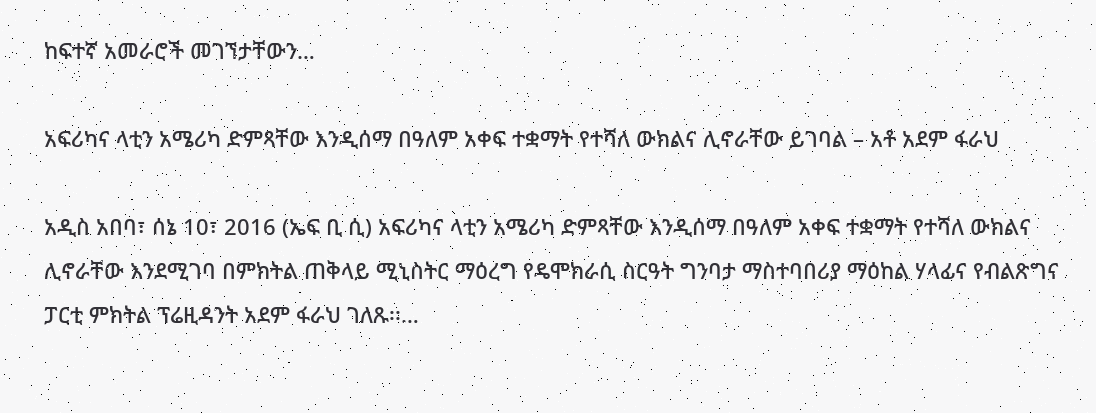ከፍተኛ አመራሮች መገኘታቸውን…

አፍሪካና ላቲን አሜሪካ ድምጻቸው እንዲሰማ በዓለም አቀፍ ተቋማት የተሻለ ውክልና ሊኖራቸው ይገባል – አቶ አደም ፋራህ

አዲስ አበባ፣ ሰኔ 10፣ 2016 (ኤፍ ቢ ሲ) አፍሪካና ላቲን አሜሪካ ድምጻቸው እንዲሰማ በዓለም አቀፍ ተቋማት የተሻለ ውክልና ሊኖራቸው እንደሚገባ በምክትል ጠቅላይ ሚኒስትር ማዕረግ የዴሞክራሲ ስርዓት ግንባታ ማስተባበሪያ ማዕከል ሃላፊና የብልጽግና ፓርቲ ምክትል ፕሬዚዳንት አደም ፋራህ ገለጹ፡፡…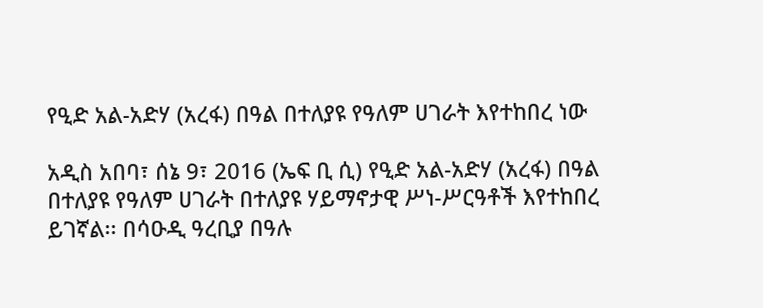የዒድ አል-አድሃ (አረፋ) በዓል በተለያዩ የዓለም ሀገራት እየተከበረ ነው

አዲስ አበባ፣ ሰኔ 9፣ 2016 (ኤፍ ቢ ሲ) የዒድ አል-አድሃ (አረፋ) በዓል በተለያዩ የዓለም ሀገራት በተለያዩ ሃይማኖታዊ ሥነ-ሥርዓቶች እየተከበረ ይገኛል፡፡ በሳዑዲ ዓረቢያ በዓሉ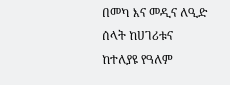በመካ እና መዲና ለዒድ ሰላት ከሀገሪቱና ከተለያዩ የዓለም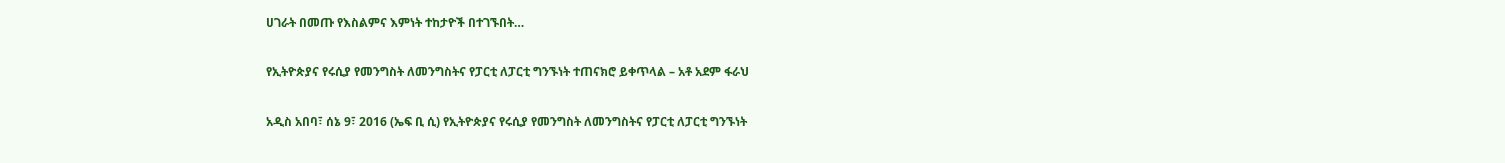ሀገራት በመጡ የእስልምና እምነት ተከታዮች በተገኙበት…

የኢትዮጵያና የሩሲያ የመንግስት ለመንግስትና የፓርቲ ለፓርቲ ግንኙነት ተጠናክሮ ይቀጥላል – አቶ አደም ፋራህ

አዲስ አበባ፣ ሰኔ 9፣ 2016 (ኤፍ ቢ ሲ) የኢትዮጵያና የሩሲያ የመንግስት ለመንግስትና የፓርቲ ለፓርቲ ግንኙነት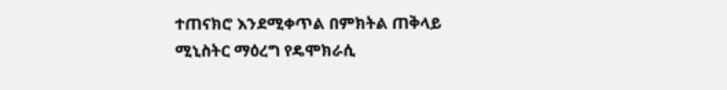ተጠናክሮ እንደሚቀጥል በምክትል ጠቅላይ ሚኒስትር ማዕረግ የዴሞክራሲ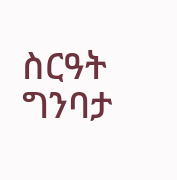ስርዓት ግንባታ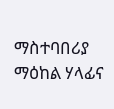ማስተባበሪያ ማዕከል ሃላፊና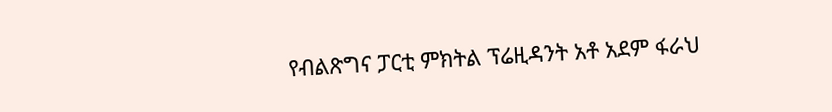የብልጽግና ፓርቲ ምክትል ፕሬዚዳንት አቶ አደም ፋራህ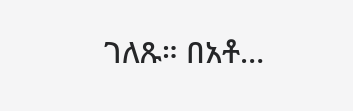ገለጹ። በአቶ…